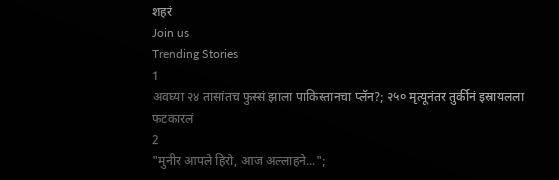शहरं
Join us
Trending Stories
1
अवघ्या २४ तासांतच फुस्सं झाला पाकिस्तानचा प्लॅन?; २५० मृत्यूनंतर तुर्कीनं इस्रायलला फटकारलं
2
"मुनीर आपले हिरो, आज अल्लाहने...";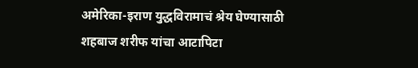अमेरिका-इराण युद्धविरामाचं श्रेय घेण्यासाठी शहबाज शरीफ यांचा आटापिटा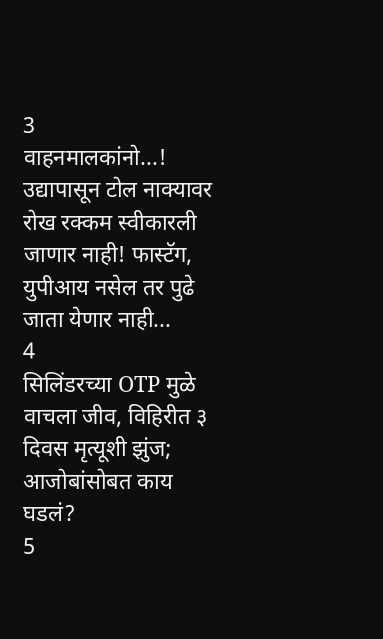3
वाहनमालकांनो...! उद्यापासून टोल नाक्यावर रोख रक्कम स्वीकारली जाणार नाही! फास्टॅग, युपीआय नसेल तर पुढे जाता येणार नाही...
4
सिलिंडरच्या OTP मुळे वाचला जीव, विहिरीत ३ दिवस मृत्यूशी झुंज; आजोबांसोबत काय घडलं?
5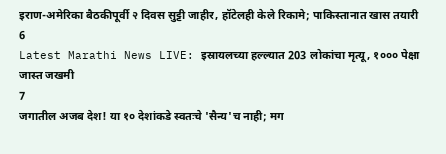इराण-अमेरिका बैठकीपूर्वी २ दिवस सुट्टी जाहीर, हॉटेलही केले रिकामे; पाकिस्तानात खास तयारी
6
Latest Marathi News LIVE: इस्रायलच्या हल्ल्यात 203 लोकांचा मृत्यू, १००० पेक्षा जास्त जखमी
7
जगातील अजब देश! या १० देशांकडे स्वतःचे 'सैन्य'च नाही; मग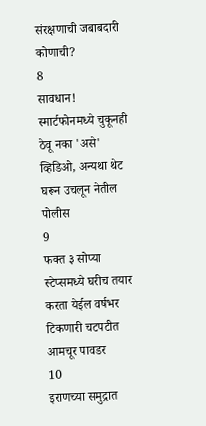संरक्षणाची जबाबदारी कोणाची?
8
सावधान! स्मार्टफोनमध्ये चुकूनही ठेवू नका 'असे' व्हिडिओ, अन्यथा थेट घरून उचलून नेतील पोलीस
9
फक्त ३ सोप्या स्टेप्समध्ये घरीच तयार करता येईल वर्षभर टिकणारी चटपटीत आमचूर पावडर
10
इराणच्या समुद्रात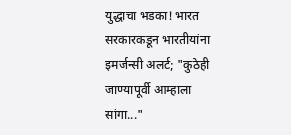युद्धाचा भडका! भारत सरकारकडून भारतीयांना इमर्जन्सी अलर्ट; "कुठेही जाण्यापूर्वी आम्हाला सांगा..."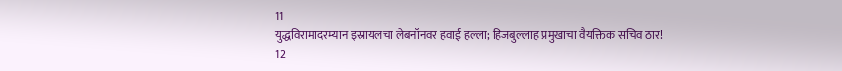11
युद्धविरामादरम्यान इस्रायलचा लेबनॉनवर हवाई हल्ला; हिजबुल्लाह प्रमुखाचा वैयक्तिक सचिव ठार!
12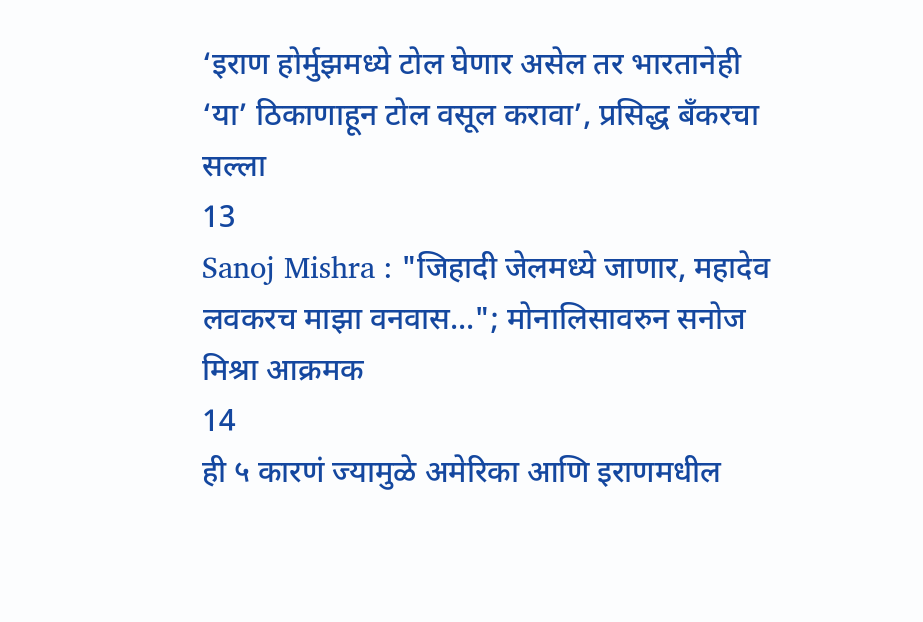‘इराण होर्मुझमध्ये टोल घेणार असेल तर भारतानेही ‘या’ ठिकाणाहून टोल वसूल करावा’, प्रसिद्ध बँकरचा सल्ला
13
Sanoj Mishra : "जिहादी जेलमध्ये जाणार, महादेव लवकरच माझा वनवास..."; मोनालिसावरुन सनोज मिश्रा आक्रमक
14
ही ५ कारणं ज्यामुळे अमेरिका आणि इराणमधील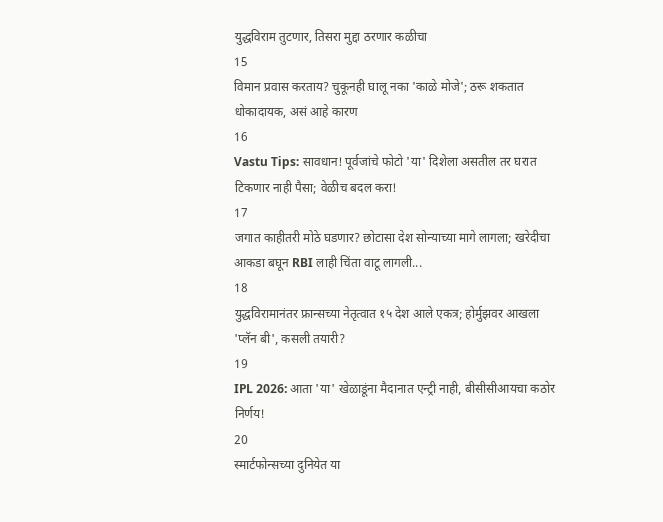युद्धविराम तुटणार, तिसरा मुद्दा ठरणार कळीचा
15
विमान प्रवास करताय? चुकूनही घालू नका 'काळे मोजे'; ठरू शकतात धोकादायक, असं आहे कारण
16
Vastu Tips: सावधान! पूर्वजांचे फोटो 'या' दिशेला असतील तर घरात टिकणार नाही पैसा; वेळीच बदल करा!
17
जगात काहीतरी मोठे घडणार? छोटासा देश सोन्याच्या मागे लागला; खरेदीचा आकडा बघून RBI लाही चिंता वाटू लागली...
18
युद्धविरामानंतर फ्रान्सच्या नेतृत्वात १५ देश आले एकत्र; होर्मुझवर आखला 'प्लॅन बी', कसली तयारी?
19
IPL 2026: आता 'या' खेळाडूंना मैदानात एन्ट्री नाही, बीसीसीआयचा कठोर निर्णय!
20
स्मार्टफोन्सच्या दुनियेत या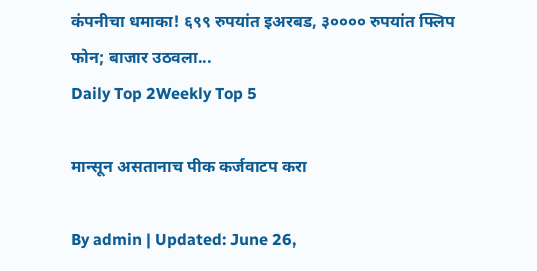कंपनीचा धमाका! ६९९ रुपयांत इअरबड, ३०००० रुपयांत फ्लिप फोन; बाजार उठवला...
Daily Top 2Weekly Top 5

मान्सून असतानाच पीक कर्जवाटप करा

By admin | Updated: June 26,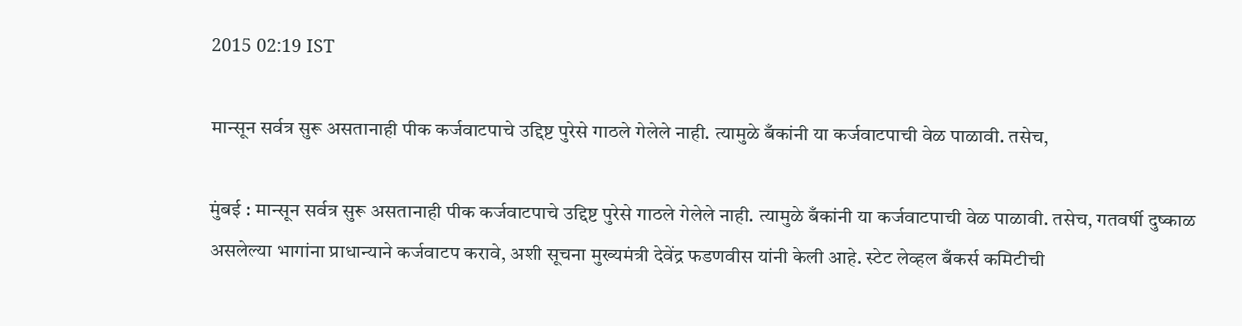2015 02:19 IST

मान्सून सर्वत्र सुरू असतानाही पीक कर्जवाटपाचे उद्दिष्ट पुरेसे गाठले गेलेले नाही. त्यामुळे बँकांनी या कर्जवाटपाची वेळ पाळावी. तसेच,

मुंबई : मान्सून सर्वत्र सुरू असतानाही पीक कर्जवाटपाचे उद्दिष्ट पुरेसे गाठले गेलेले नाही. त्यामुळे बँकांनी या कर्जवाटपाची वेळ पाळावी. तसेच, गतवर्षी दुष्काळ असलेल्या भागांना प्राधान्याने कर्जवाटप करावे, अशी सूचना मुख्यमंत्री देवेंद्र फडणवीस यांनी केली आहे. स्टेट लेव्हल बँकर्स कमिटीची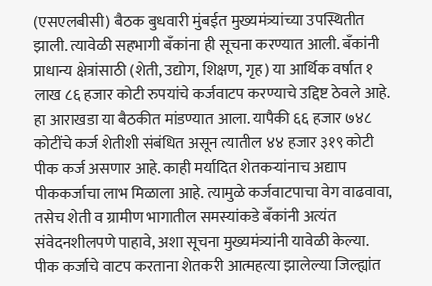(एसएलबीसी) बैठक बुधवारी मुंबईत मुख्यमंत्र्यांच्या उपस्थितीत झाली. त्यावेळी सहभागी बँकांना ही सूचना करण्यात आली. बँकांनी प्राधान्य क्षेत्रांसाठी (शेती, उद्योग, शिक्षण, गृह) या आर्थिक वर्षात १ लाख ८६ हजार कोटी रुपयांचे कर्जवाटप करण्याचे उद्दिष्ट ठेवले आहे. हा आराखडा या बैठकीत मांडण्यात आला. यापैकी ६६ हजार ७४८ कोटींचे कर्ज शेतीशी संबंधित असून त्यातील ४४ हजार ३१९ कोटी पीक कर्ज असणार आहे. काही मर्यादित शेतकऱ्यांनाच अद्याप पीककर्जाचा लाभ मिळाला आहे. त्यामुळे कर्जवाटपाचा वेग वाढवावा, तसेच शेती व ग्रामीण भागातील समस्यांकडे बँकांनी अत्यंत संवेदनशीलपणे पाहावे, अशा सूचना मुख्यमंत्र्यांनी यावेळी केल्या. पीक कर्जाचे वाटप करताना शेतकरी आत्महत्या झालेल्या जिल्ह्यांत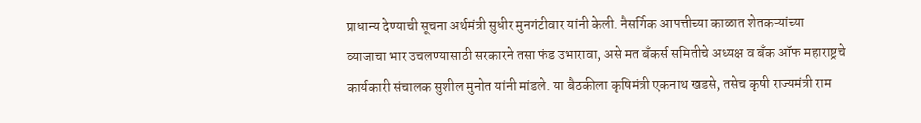प्राधान्य देण्याची सूचना अर्थमंत्री सुधीर मुनगंटीवार यांनी केली. नैसर्गिक आपत्तीच्या काळात शेतकऱ्यांच्या व्याजाचा भार उचलण्यासाठी सरकारने तसा फंड उभारावा, असे मत बँकर्स समितीचे अध्यक्ष व बँक ऑफ महाराष्ट्रचे कार्यकारी संचालक सुशील मुनोत यांनी मांडले. या बैठकीला कृषिमंत्री एकनाथ खडसे, तसेच कृषी राज्यमंत्री राम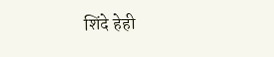शिंदे हेही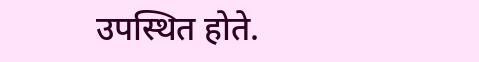उपस्थित होते.